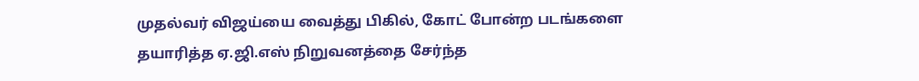முதல்வர் விஜய்யை வைத்து பிகில், கோட் போன்ற படங்களை தயாரித்த ஏ.ஜி.எஸ் நிறுவனத்தை சேர்ந்த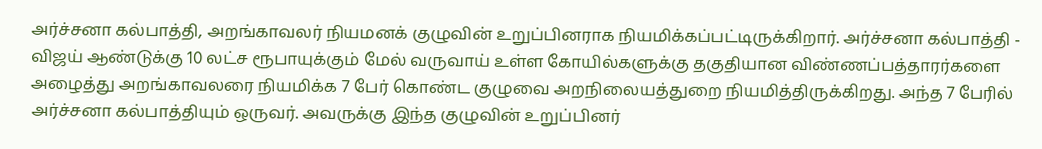அர்ச்சனா கல்பாத்தி, அறங்காவலர் நியமனக் குழுவின் உறுப்பினராக நியமிக்கப்பட்டிருக்கிறார். அர்ச்சனா கல்பாத்தி - விஜய் ஆண்டுக்கு 10 லட்ச ரூபாயுக்கும் மேல் வருவாய் உள்ள கோயில்களுக்கு தகுதியான விண்ணப்பத்தாரர்களை அழைத்து அறங்காவலரை நியமிக்க 7 பேர் கொண்ட குழுவை அறநிலையத்துறை நியமித்திருக்கிறது. அந்த 7 பேரில் அர்ச்சனா கல்பாத்தியும் ஒருவர். அவருக்கு இந்த குழுவின் உறுப்பினர்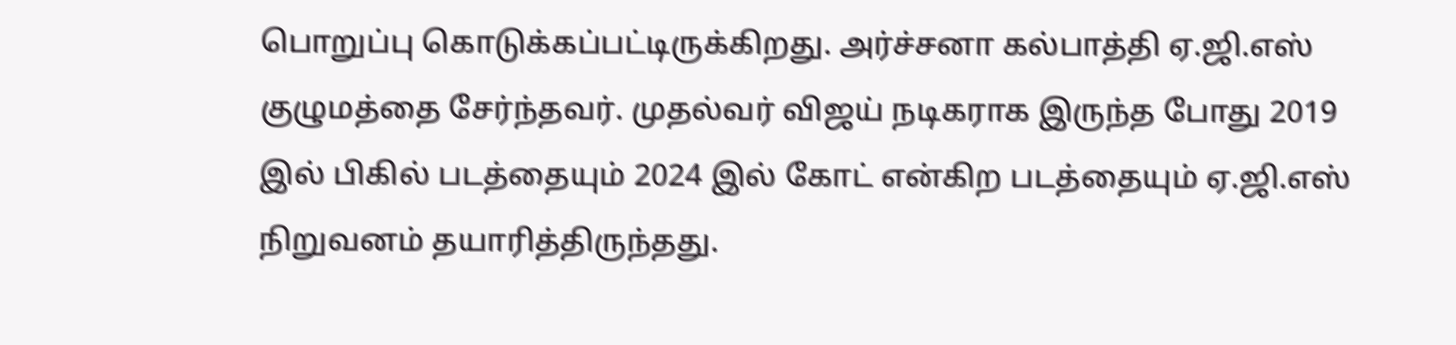பொறுப்பு கொடுக்கப்பட்டிருக்கிறது. அர்ச்சனா கல்பாத்தி ஏ.ஜி.எஸ் குழுமத்தை சேர்ந்தவர். முதல்வர் விஜய் நடிகராக இருந்த போது 2019 இல் பிகில் படத்தையும் 2024 இல் கோட் என்கிற படத்தையும் ஏ.ஜி.எஸ் நிறுவனம் தயாரித்திருந்தது.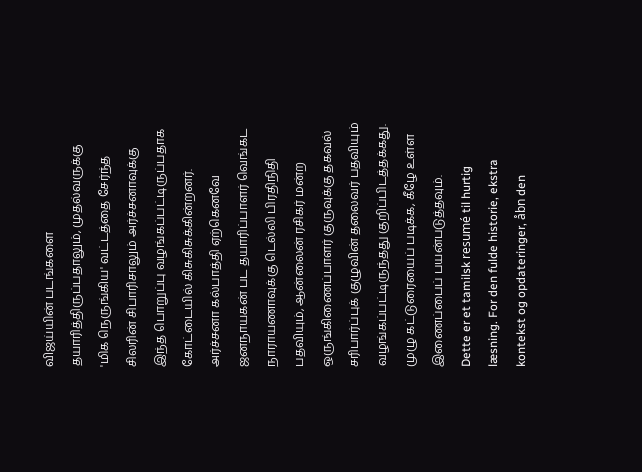விஜய்யின் படங்களை தயாரித்திருப்பதாலும், முதல்வருக்கு 'மிக நெருங்கிய' வட்டத்தை சேர்ந்த சிலரின் சிபாரிசாலும் அர்ச்சனாவுக்கு இந்த பொறுப்பு வழங்கப்பட்டிருப்பதாக கோட்டையில் கிசுகிசுக்கின்றனர். அர்ச்சனா கல்பாத்தி ஏற்கெனவே ஜனநாயகன் பட தயாரிப்பாளர் வெங்கட நாராயணாவுக்கு டெல்லி பிரதிநிதி பதவியும், ஆன்லைன் ரசிகர் மன்ற ஒருங்கிணைப்பாளர் குருவுக்கு தகவல் சரிபார்ப்புக் குழுவின் தலைவர் பதவியும் வழங்கப்பட்டிருந்தது குறிப்பிடத்தக்கது. முழு கட்டுரையைப் படிக்க, கீழே உள்ள இணைப்பைப் பயன்படுத்தவும்.
Dette er et tamilsk resumé til hurtig læsning. For den fulde historie, ekstra kontekst og opdateringer, åbn den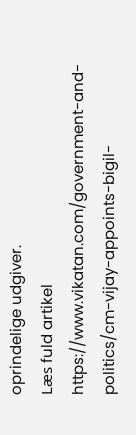oprindelige udgiver.
Læs fuld artikel
https://www.vikatan.com/government-and-politics/cm-vijay-appoints-bigil-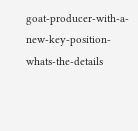goat-producer-with-a-new-key-position-whats-the-details